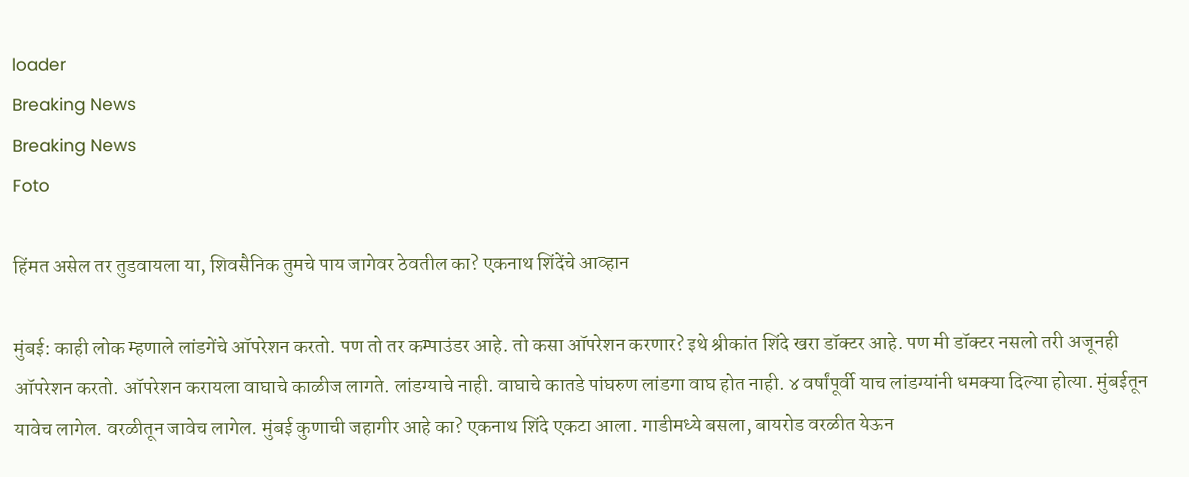loader
Breaking News
Breaking News
Foto

हिंमत असेल तर तुडवायला या, शिवसैनिक तुमचे पाय जागेवर ठेवतील का? एकनाथ शिंदेंचे आव्हान

मुंबई: काही लोक म्हणाले लांडगेंचे ऑपरेशन करतो. पण तो तर कम्पाउंडर आहे. तो कसा ऑपरेशन करणार? इथे श्रीकांत शिंदे खरा डॉक्टर आहे. पण मी डॉक्टर नसलो तरी अजूनही ऑपरेशन करतो. ऑपरेशन करायला वाघाचे काळीज लागते. लांडग्याचे नाही. वाघाचे कातडे पांघरुण लांडगा वाघ होत नाही. ४ वर्षांपूर्वी याच लांडग्यांनी धमक्या दिल्या होत्या. मुंबईतून यावेच लागेल. वरळीतून जावेच लागेल. मुंबई कुणाची जहागीर आहे का? एकनाथ शिंदे एकटा आला. गाडीमध्ये बसला, बायरोड वरळीत येऊन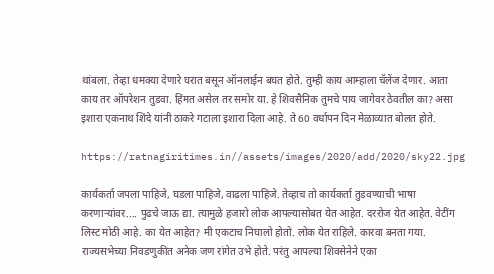थांबला. तेव्हा धमक्या देणारे घरात बसून ऑनलाईन बघत होते. तुम्ही काय आम्हाला चॅलेंज देणार. आता काय तर ऑपरेशन तुडवा. हिंमत असेल तर समोर या. हे शिवसैनिक तुमचे पाय जागेवर ठेवतील का? असा इशारा एकनाथ शिंदे यांनी ठाकरे गटाला इशारा दिला आहे. ते 60 वर्धापन दिन मेळाव्यात बोलत होते.

https://ratnagiritimes.in//assets/images/2020/add/2020/sky22.jpg

कार्यकर्ता जपला पाहिजे, घडला पाहिजे, वाढला पाहिजे. तेव्हाच तो कार्यकर्ता तुडवण्याची भाषा करणाऱ्यांवर.... पुढचे जाऊ द्या. त्यामुळे हजारो लोक आपल्यासोबत येत आहेत. दररोज येत आहेत. वेटींग लिस्ट मोठी आहे. का येत आहेत? मी एकटाच निघालो होतो. लोक येत राहिले. कारवा बनता गया. राज्यसभेच्या निवडणुकीत अनेक जण रांगेत उभे होते. परंतु आपल्या शिवसेनेने एका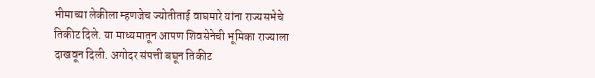भीमाच्या लेकीला म्हणजेच ज्योतीताई वाघमारे यांना राज्यसभेचे तिकीट दिले. या माध्यमातून आपण शिवसेनेची भूमिका राज्याला दाखवून दिली. अगोदर संपत्ती बघून तिकीट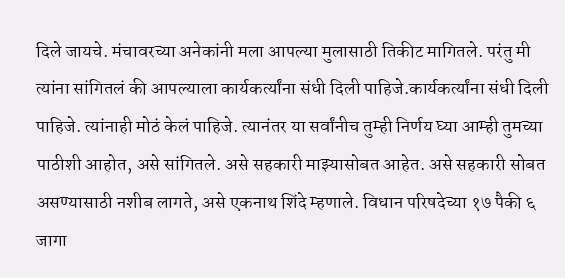दिले जायचे. मंचावरच्या अनेकांनी मला आपल्या मुलासाठी तिकीट मागितले. परंतु मी त्यांना सांगितलं की आपल्याला कार्यकर्त्यांना संधी दिली पाहिजे.कार्यकर्त्यांना संधी दिली पाहिजे. त्यांनाही मोठं केलं पाहिजे. त्यानंतर या सर्वांनीच तुम्ही निर्णय घ्या आम्ही तुमच्या पाठीशी आहोत, असे सांगितले. असे सहकारी माझ्यासोबत आहेत. असे सहकारी सोबत असण्यासाठी नशीब लागते, असे एकनाथ शिंदे म्हणाले. विधान परिषदेच्या १७ पैकी ६ जागा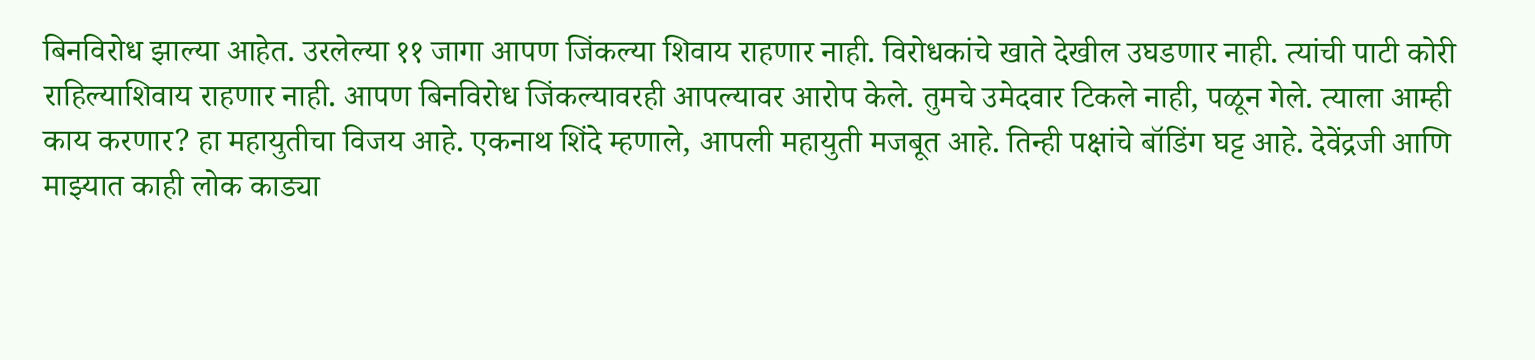बिनविरोध झाल्या आहेत. उरलेल्या ११ जागा आपण जिंकल्या शिवाय राहणार नाही. विरोधकांचे खाते देखील उघडणार नाही. त्यांची पाटी कोरी राहिल्याशिवाय राहणार नाही. आपण बिनविरोध जिंकल्यावरही आपल्यावर आरोप केले. तुमचे उमेदवार टिकले नाही, पळून गेले. त्याला आम्ही काय करणार? हा महायुतीचा विजय आहे. एकनाथ शिंदे म्हणाले, आपली महायुती मजबूत आहे. तिन्ही पक्षांचे बॉडिंग घट्ट आहे. देवेंद्रजी आणि माझ्यात काही लोक काड्या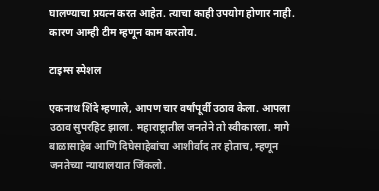घालण्याचा प्रयत्न करत आहेत. त्याचा काही उपयोग होणार नाही. कारण आम्ही टीम म्हणून काम करतोय.

टाइम्स स्पेशल

एकनाथ शिंदे म्हणाले, आपण चार वर्षांपूर्वी उठाव केला. आपला उठाव सुपरहिट झाला. महाराष्ट्रातील जनतेने तो स्वीकारला. मागे बाळासाहेब आणि दिघेसाहेबांचा आशीर्वाद तर होताच, म्हणून जनतेच्या न्यायालयात जिंकलो.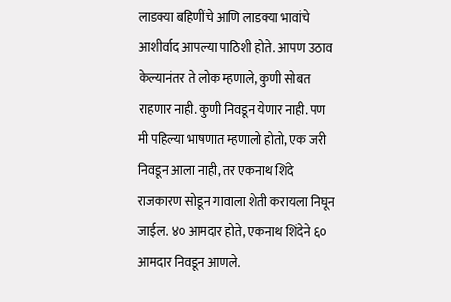लाडक्या बहिणींचे आणि लाडक्या भावांचे आशीर्वाद आपल्या पाठिशी होते. आपण उठाव केल्यानंतर ते लोक म्हणाले, कुणी सोबत राहणार नाही. कुणी निवडून येणार नाही. पण मी पहिल्या भाषणात म्हणालो होतो, एक जरी निवडून आला नाही, तर एकनाथ शिंदे राजकारण सोडून गावाला शेती करायला निघून जाईल. ४० आमदार होते, एकनाथ शिंदेने ६० आमदार निवडून आणले.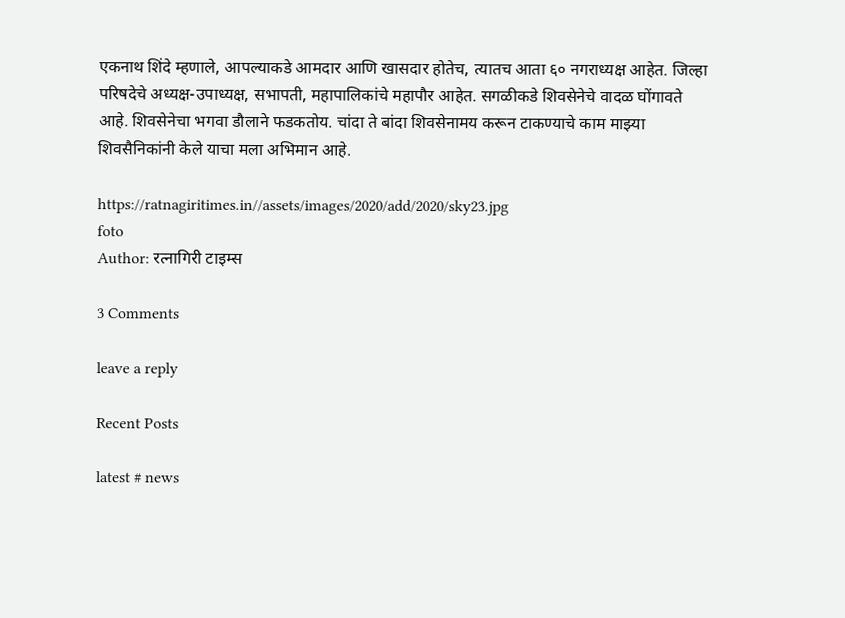एकनाथ शिंदे म्हणाले, आपल्याकडे आमदार आणि खासदार होतेच, त्यातच आता ६० नगराध्यक्ष आहेत. जिल्हा परिषदेचे अध्यक्ष-उपाध्यक्ष, सभापती, महापालिकांचे महापौर आहेत. सगळीकडे शिवसेनेचे वादळ घोंगावते आहे. शिवसेनेचा भगवा डौलाने फडकतोय. चांदा ते बांदा शिवसेनामय करून टाकण्याचे काम माझ्या शिवसैनिकांनी केले याचा मला अभिमान आहे.

https://ratnagiritimes.in//assets/images/2020/add/2020/sky23.jpg
foto
Author: रत्नागिरी टाइम्स

3 Comments

leave a reply

Recent Posts

latest # news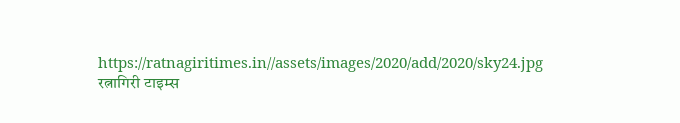https://ratnagiritimes.in//assets/images/2020/add/2020/sky24.jpg
रत्नागिरी टाइम्स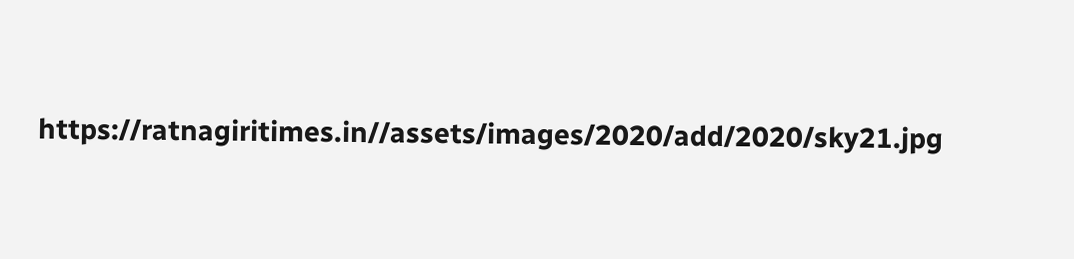https://ratnagiritimes.in//assets/images/2020/add/2020/sky21.jpg